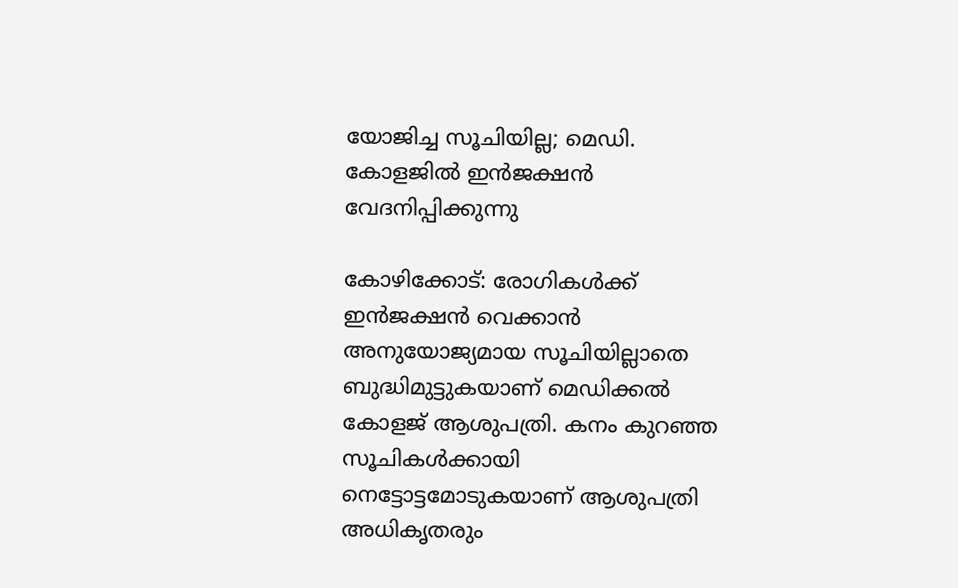യോജിച്ച സൂചിയില്ല; മെഡി. കോളജില്‍ ഇന്‍ജക്ഷന്‍ വേദനിപ്പിക്കുന്നു

കോഴിക്കോട്: രോഗികള്‍ക്ക് ഇന്‍ജക്ഷന്‍ വെക്കാന്‍ അനുയോജ്യമായ സൂചിയില്ലാതെ ബുദ്ധിമുട്ടുകയാണ് മെഡിക്കല്‍ കോളജ് ആശുപത്രി. കനം കുറഞ്ഞ സൂചികള്‍ക്കായി നെട്ടോട്ടമോടുകയാണ് ആശുപത്രി അധികൃതരും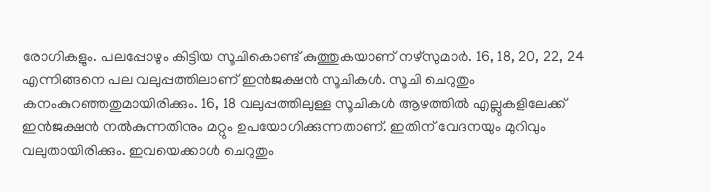രോഗികളും. പലപ്പോഴും കിട്ടിയ സൂചികൊണ്ട് കുത്തുകയാണ് നഴ്സുമാര്‍. 16, 18, 20, 22, 24 എന്നിങ്ങനെ പല വലുപ്പത്തിലാണ് ഇന്‍ജക്ഷന്‍ സൂചികള്‍. സൂചി ചെറുതും കനംകുറഞ്ഞതുമായിരിക്കും. 16, 18 വലുപ്പത്തിലുള്ള സൂചികള്‍ ആഴത്തില്‍ എല്ലുകളിലേക്ക് ഇന്‍ജക്ഷന്‍ നല്‍കുന്നതിനും മറ്റും ഉപയോഗിക്കുന്നതാണ്. ഇതിന് വേദനയും മുറിവും വലുതായിരിക്കും. ഇവയെക്കാള്‍ ചെറുതും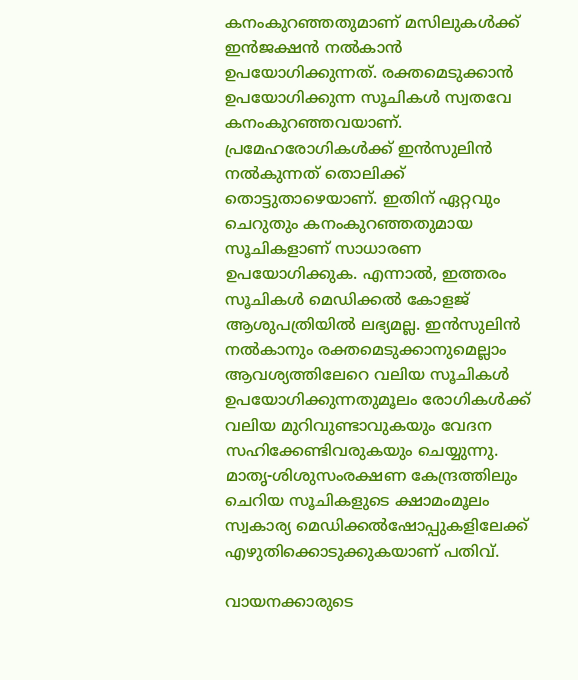കനംകുറഞ്ഞതുമാണ് മസിലുകള്‍ക്ക് ഇന്‍ജക്ഷന്‍ നല്‍കാന്‍ ഉപയോഗിക്കുന്നത്. രക്തമെടുക്കാന്‍ ഉപയോഗിക്കുന്ന സൂചികള്‍ സ്വതവേ കനംകുറഞ്ഞവയാണ്. പ്രമേഹരോഗികള്‍ക്ക് ഇന്‍സുലിന്‍ നല്‍കുന്നത് തൊലിക്ക് തൊട്ടുതാഴെയാണ്. ഇതിന് ഏറ്റവും ചെറുതും കനംകുറഞ്ഞതുമായ സൂചികളാണ് സാധാരണ ഉപയോഗിക്കുക. എന്നാല്‍, ഇത്തരം സൂചികള്‍ മെഡിക്കല്‍ കോളജ് ആശുപത്രിയില്‍ ലഭ്യമല്ല. ഇന്‍സുലിന്‍ നല്‍കാനും രക്തമെടുക്കാനുമെല്ലാം ആവശ്യത്തിലേറെ വലിയ സൂചികള്‍ ഉപയോഗിക്കുന്നതുമൂലം രോഗികള്‍ക്ക് വലിയ മുറിവുണ്ടാവുകയും വേദന സഹിക്കേണ്ടിവരുകയും ചെയ്യുന്നു. മാതൃ-ശിശുസംരക്ഷണ കേന്ദ്രത്തിലും ചെറിയ സൂചികളുടെ ക്ഷാമംമൂലം സ്വകാര്യ മെഡിക്കല്‍ഷോപ്പുകളിലേക്ക് എഴുതിക്കൊടുക്കുകയാണ് പതിവ്.

വായനക്കാരുടെ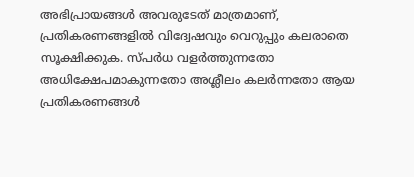അഭിപ്രായങ്ങള്‍ അവരുടേത് മാത്രമാണ്, പ്രതികരണങ്ങളിൽ വിദ്വേഷവും വെറുപ്പും കലരാതെ സൂക്ഷിക്കുക. സ്പർധ വളർത്തുന്നതോ അധിക്ഷേപമാകുന്നതോ അശ്ലീലം കലർന്നതോ ആയ പ്രതികരണങ്ങൾ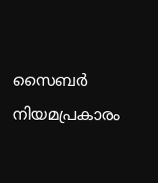സൈബർ നിയമപ്രകാരം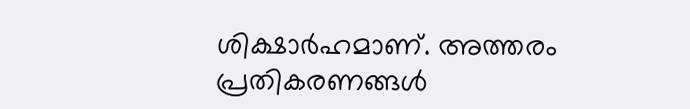ശിക്ഷാർഹമാണ്. അത്തരം പ്രതികരണങ്ങൾ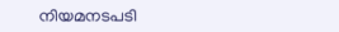നിയമനടപടി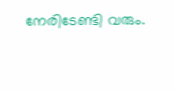നേരിടേണ്ടി വരും.